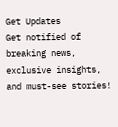Get Updates
Get notified of breaking news, exclusive insights, and must-see stories!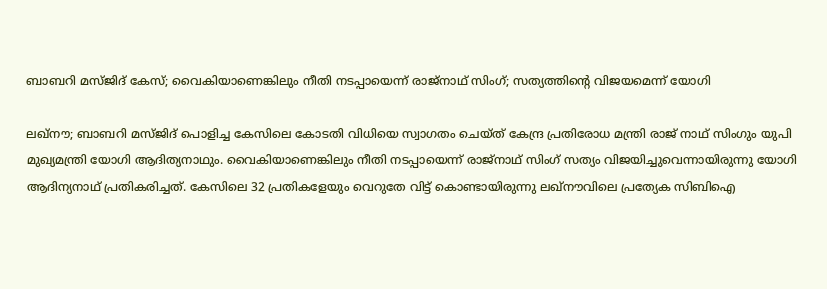ബാബറി മസ്ജിദ് കേസ്; വൈകിയാണെങ്കിലും നീതി നടപ്പായെന്ന് രാജ്നാഥ് സിംഗ്; സത്യത്തിന്റെ വിജയമെന്ന് യോഗി

ലഖ്നൗ; ബാബറി മസ്ജിദ് പൊളിച്ച കേസിലെ കോടതി വിധിയെ സ്വാഗതം ചെയ്ത് കേന്ദ്ര പ്രതിരോധ മന്ത്രി രാജ് നാഥ് സിംഗും യുപി മുഖ്യമന്ത്രി യോഗി ആദിത്യനാഥും. വൈകിയാണെങ്കിലും നീതി നടപ്പായെന്ന് രാജ്നാഥ് സിംഗ് സത്യം വിജയിച്ചുവെന്നായിരുന്നു യോഗി ആദിന്യനാഥ് പ്രതികരിച്ചത്. കേസിലെ 32 പ്രതികളേയും വെറുതേ വിട്ട് കൊണ്ടായിരുന്നു ലഖ്നൗവിലെ പ്രത്യേക സിബിഐ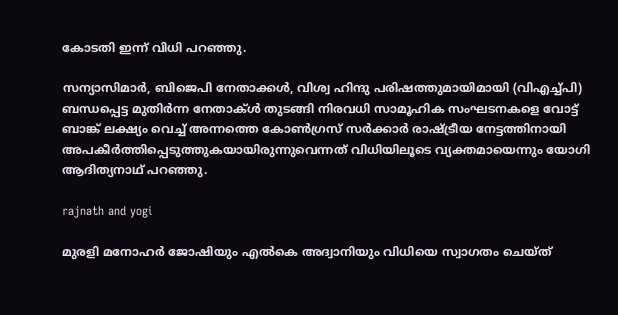കോടതി ഇന്ന് വിധി പറഞ്ഞു.

സന്യാസിമാർ, ബിജെപി നേതാക്കൾ, വിശ്വ ഹിന്ദു പരിഷത്തുമായിമായി (വിഎച്ച്പി) ബന്ധപ്പെട്ട മുതിർന്ന നേതാക്ൾ തുടങ്ങി നിരവധി സാമൂഹിക സംഘടനകളെ വോട്ട് ബാങ്ക് ലക്ഷ്യം വെച്ച് അന്നത്തെ കോൺഗ്രസ് സർക്കാർ രാഷ്ട്രീയ നേട്ടത്തിനായി അപകീർത്തിപ്പെടുത്തുകയായിരുന്നുവെന്നത് വിധിയിലൂടെ വ്യക്തമായെന്നും യോഗി ആദിത്യനാഥ് പറഞ്ഞു.

rajnath and yogi

മുരളി മനോഹർ ജോഷിയും എൽകെ അദ്വാനിയും വിധിയെ സ്വാഗതം ചെയ്ത്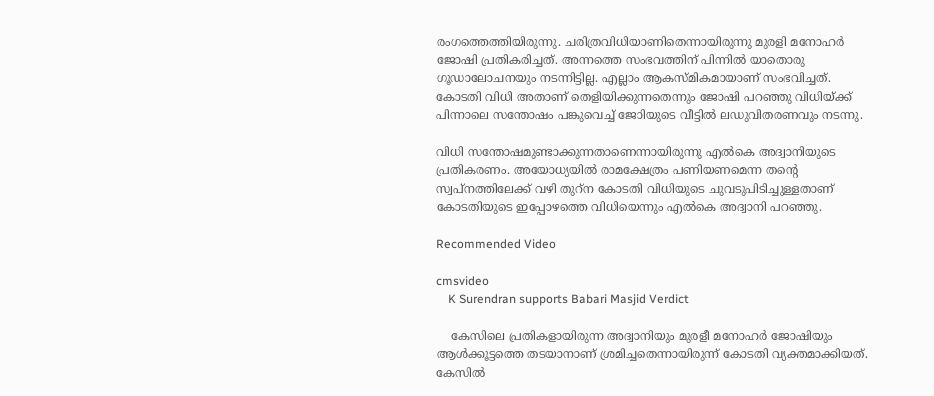രംഗത്തെത്തിയിരുന്നു. ചരിത്രവിധിയാണിതെന്നായിരുന്നു മുരളി മനോഹര്‍ ജോഷി പ്രതികരിച്ചത്. അന്നത്തെ സംഭവത്തിന് പിന്നിൽ യാതൊരു ഗൂഡാലോചനയും നടന്നിട്ടില്ല. എല്ലാം ആകസ്മികമായാണ് സംഭവിച്ചത്. കോടതി വിധി അതാണ് തെളിയിക്കുന്നതെന്നും ജോഷി പറഞ്ഞു വിധിയ്ക്ക് പിന്നാലെ സന്തോഷം പങ്കുവെച്ച് ജോിയുടെ വീട്ടിൽ ലഡുവിതരണവും നടന്നു.

വിധി സന്തോഷമുണ്ടാക്കുന്നതാണെന്നായിരുന്നു എൽകെ അദ്വാനിയുടെ പ്രതികരണം. അയോധ്യയിൽ രാമക്ഷേത്രം പണിയണമെന്ന തന്റെ സ്വപ്നത്തിലേക്ക് വഴി തുറ്ന കോടതി വിധിയുടെ ചുവടുപിടിച്ചുള്ളതാണ് കോടതിയുടെ ഇപ്പോഴത്തെ വിധിയെന്നും എൽകെ അദ്വാനി പറഞ്ഞു.

Recommended Video

cmsvideo
    K Surendran supports Babari Masjid Verdict

    കേസിലെ പ്രതികളായിരുന്ന അദ്വാനിയും മുരളീ മനോഹർ ജോഷിയും ആൾക്കൂട്ടത്തെ തടയാനാണ് ശ്രമിച്ചതെന്നായിരുന്ന് കോടതി വ്യക്തമാക്കിയത്. കേസിൽ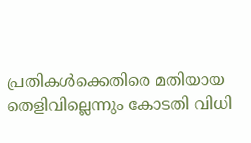പ്രതികൾക്കെതിരെ മതിയായ തെളിവില്ലെന്നും കോടതി വിധി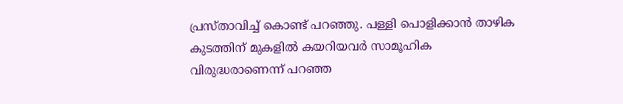പ്രസ്താവിച്ച് കൊണ്ട് പറഞ്ഞു. പള്ളി പൊളിക്കാൻ താഴിക കുടത്തിന് മുകളിൽ കയറിയവർ സാമൂഹിക വിരുദ്ധരാണെന്ന് പറഞ്ഞ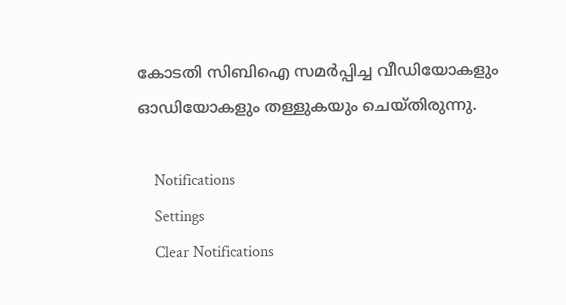കോടതി സിബിഐ സമർപ്പിച്ച വീഡിയോകളും ഓഡിയോകളും തള്ളുകയും ചെയ്തിരുന്നു.

    Notifications
    Settings
    Clear Notifications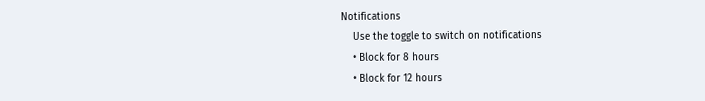Notifications
    Use the toggle to switch on notifications
    • Block for 8 hours
    • Block for 12 hours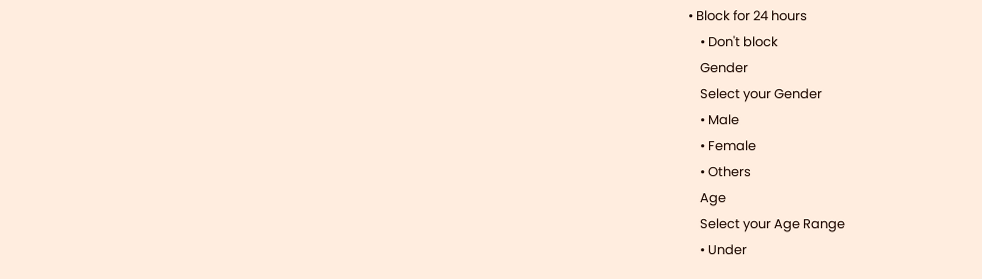• Block for 24 hours
    • Don't block
    Gender
    Select your Gender
    • Male
    • Female
    • Others
    Age
    Select your Age Range
    • Under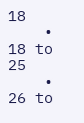18
    • 18 to 25
    • 26 to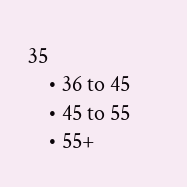35
    • 36 to 45
    • 45 to 55
    • 55+